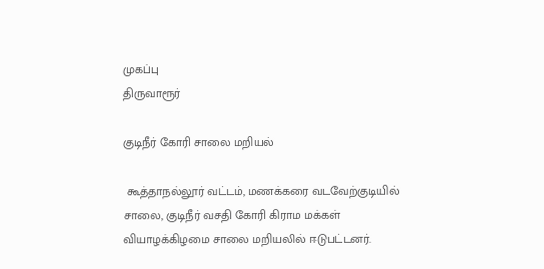முகப்பு
திருவாரூர்

குடிநீர் கோரி சாலை மறியல்

 கூத்தாநல்லூர் வட்டம், மணக்கரை வடவேற்குடியில் சாலை, குடிநீர் வசதி கோரி கிராம மக்கள் வியாழக்கிழமை சாலை மறியலில் ஈடுபட்டனர்.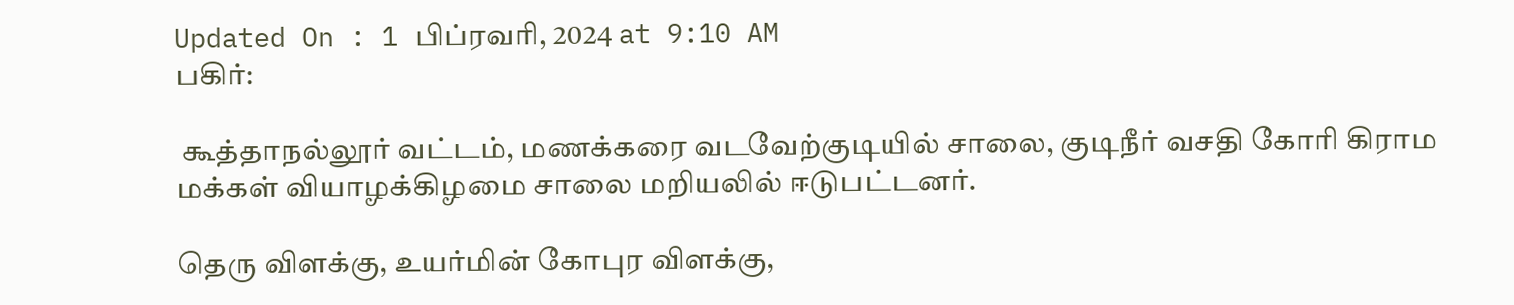Updated On : 1 பிப்ரவரி, 2024 at 9:10 AM
பகிர்:

 கூத்தாநல்லூர் வட்டம், மணக்கரை வடவேற்குடியில் சாலை, குடிநீர் வசதி கோரி கிராம மக்கள் வியாழக்கிழமை சாலை மறியலில் ஈடுபட்டனர்.

தெரு விளக்கு, உயர்மின் கோபுர விளக்கு,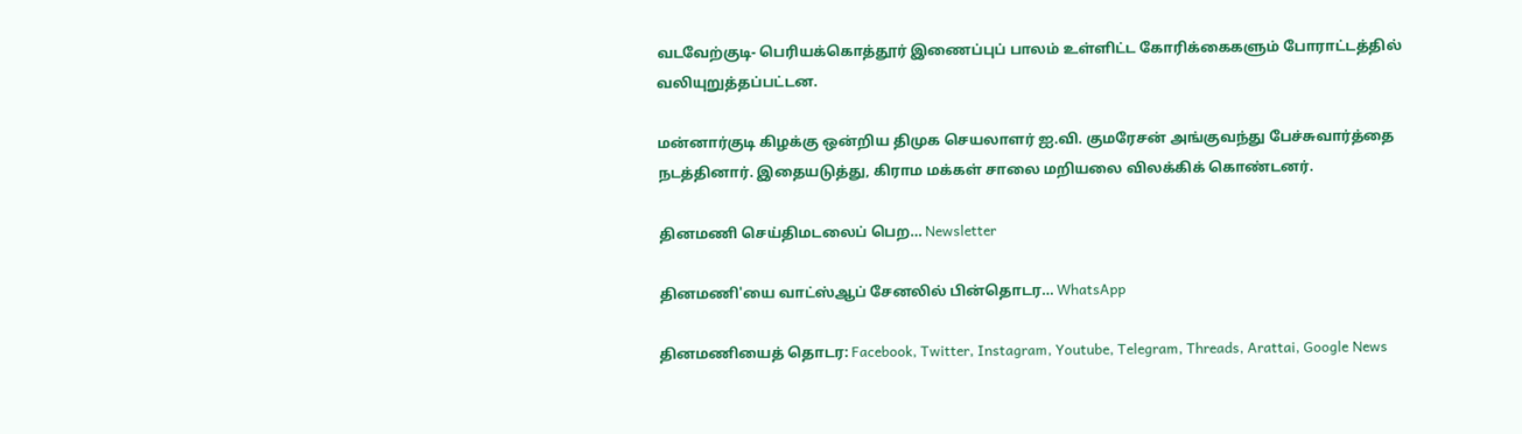வடவேற்குடி- பெரியக்கொத்தூர் இணைப்புப் பாலம் உள்ளிட்ட கோரிக்கைகளும் போராட்டத்தில் வலியுறுத்தப்பட்டன.

மன்னார்குடி கிழக்கு ஒன்றிய திமுக செயலாளர் ஐ.வி. குமரேசன் அங்குவந்து பேச்சுவார்த்தை நடத்தினார். இதையடுத்து, கிராம மக்கள் சாலை மறியலை விலக்கிக் கொண்டனர்.

தினமணி செய்திமடலைப் பெற... Newsletter

தினமணி'யை வாட்ஸ்ஆப் சேனலில் பின்தொடர... WhatsApp

தினமணியைத் தொடர: Facebook, Twitter, Instagram, Youtube, Telegram, Threads, Arattai, Google News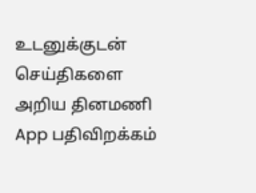உடனுக்குடன் செய்திகளை அறிய தினமணி App பதிவிறக்கம்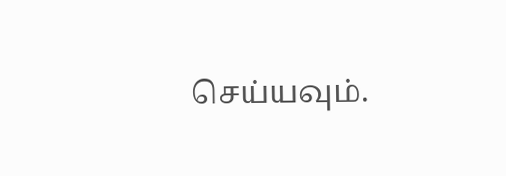செய்யவும்.